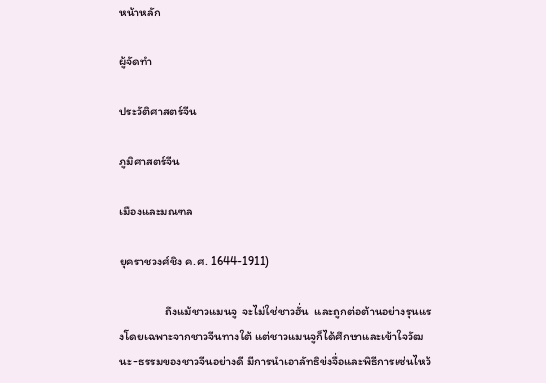หน้าหลัก

ผู้จัดทำ

ประวัติศาสตร์จีน

ภูมิศาสตร์จีน

เมืองและมณฑล

ยุคราชวงศ์ชิง ค.ศ. 1644-1911)

                 ถึงแม้ชาวแมนจู  จะไม่ใช่ชาวฮั่น  และถูกต่อต้านอย่างรุนแรงโดยเฉพาะจากชาวจีนทางใต้ แต่ชาวแมนจูก็ได้ศึกษาและเข้าใจวัฒนะ-ธรรมของชาวจีนอย่างดี มีการนำเอาลัทธิข่งจื่อและพิธีการเซ่นไหว้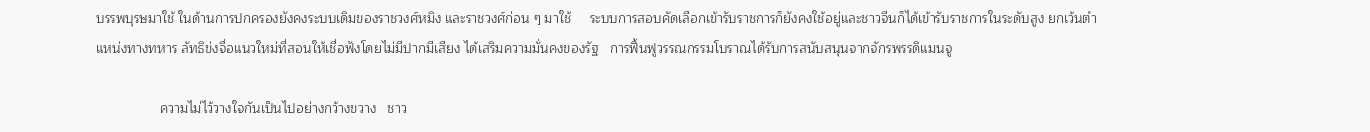บรรพบุรษมาใช้ ในด้านการปกครองยังคงระบบเดิมของราชวงศ์หมิง และราชวงศ์ก่อน ๆ มาใช้     ระบบการสอบคัดเลือกเข้ารับราชการก็ยังคงใช้อยู่และชาวจีนก็ได้เข้ารับราชการในระดับสูง ยกเว้นตำแหน่งทางทหาร ลัทธิข่งจื่อแนวใหม่ที่สอนให้เชื่อฟังโดยไม่มีปากมีเสียง ได้เสริมความมั่นคงของรัฐ   การฟื้นฟูวรรณกรรมโบราณได้รับการสนับสนุนจากจักรพรรดิแมนจู

                 ความไม่ไว้วางใจกันเป็นไปอย่างกว้างขวาง   ชาว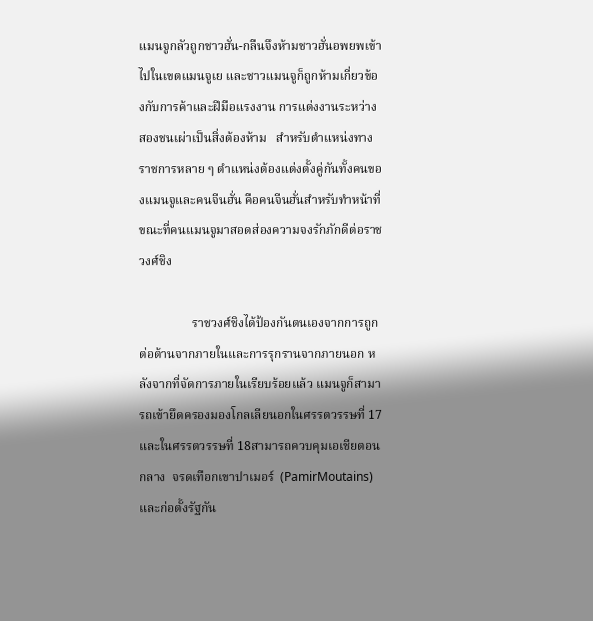แมนจูกลัวถูกชาวฮั่น-กลืนจึงห้ามชาวฮั่นอพยพเข้าไปในเขตแมนจูเย และชาวแมนจูก็ถูกห้ามเกี่ยวข้องกับการค้าและฝีมือแรงงาน การแต่งงานระหว่างสองชนเผ่าเป็นสิ่งต้องห้าม   สำหรับตำแหน่งทางราชการหลาย ๆ ตำแหน่งต้องแต่งตั้งคู่กันทั้งคนของแมนจูและคนจีนฮั่น คือคนจีนฮั่นสำหรับทำหน้าที่ขณะที่คนแมนจูมาสอดส่องความจงรักภักดีต่อราชวงศ์ชิง

                 ราชวงศ์ชิงได้ป้องกันตนเองจากการถูกต่อต้านจากภายในและการรุกรานจากภายนอก หลังจากที่จัดการภายในเรียบร้อยแล้ว แมนจูก็สามารถเข้ายึดครองมองโกลเลียนอกในศรรตวรรษที่ 17   และในศรรตวรรษที่ 18สามารถควบคุมเอเชียตอนกลาง  จรดเทือกเขาปาเมอร์  (PamirMoutains) และก่อตั้งรัฐกัน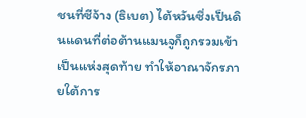ชนที่ซีจ้าง (ธิเบต) ไต้หวันซึ่งเป็นดินแดนที่ต่อต้านแมนจูก็ถูกรวมเข้าเป็นแห่งสุดท้าย ทำให้อาณาจักรภายใต้การ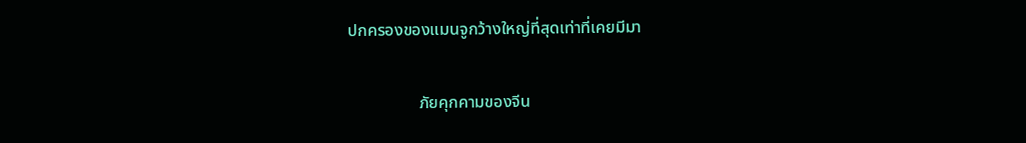ปกครองของแมนจูกว้างใหญ่ที่สุดเท่าที่เคยมีมา

                 ภัยคุกคามของจีน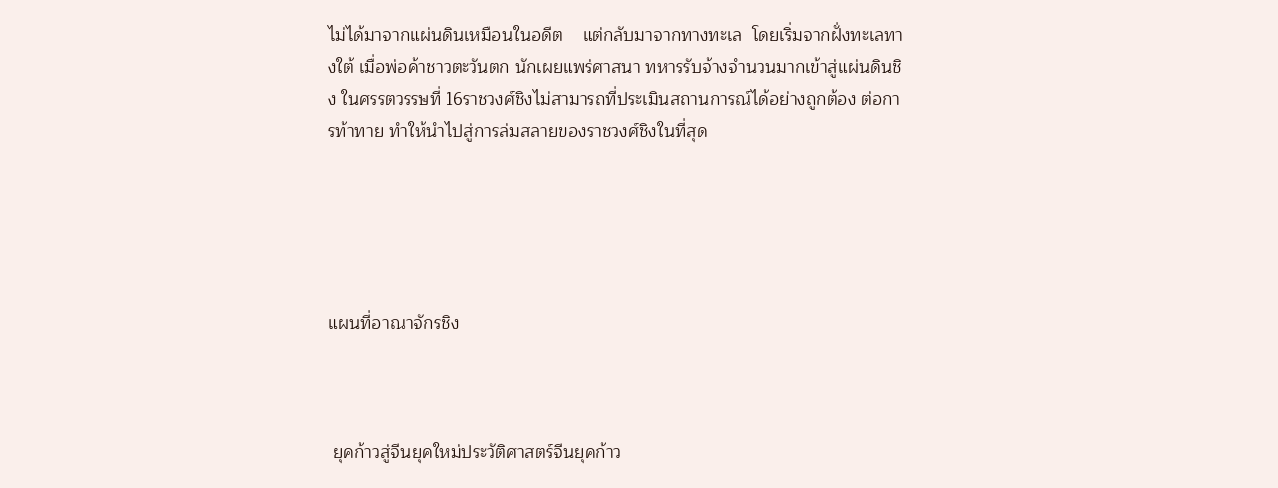ไม่ได้มาจากแผ่นดินเหมือนในอดีต    แต่กลับมาจากทางทะเล  โดยเริ่มจากฝั่งทะเลทางใต้ เมื่อพ่อค้าชาวตะวันตก นักเผยแพร่ศาสนา ทหารรับจ้างจำนวนมากเข้าสู่แผ่นดินชิง ในศรรตวรรษที่ 16ราชวงศ์ชิงไม่สามารถที่ประเมินสถานการณ์ได้อย่างถูกต้อง ต่อการท้าทาย ทำให้นำไปสู่การล่มสลายของราชวงศ์ชิงในที่สุด





แผนที่อาณาจักรชิง



 ยุคก้าวสู่จีนยุคใหม่ประวัติศาสตร์จีนยุคก้าว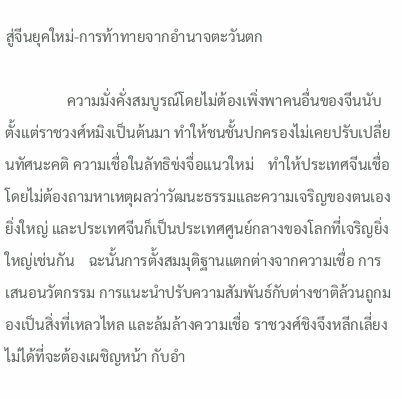สู่จีนยุคใหม่-การท้าทายจากอำนาจตะวันตก

                 ความมั่งคั่งสมบูรณ์โดยไม่ต้องเพิ่งพาคนอื่นของจีนนับตั้งแต่ราชวงศ์หมิงเป็นต้นมา ทำให้ชนชั้นปกครองไม่เคยปรับเปลี่ยนทัศนะคติ ความเชื่อในลัทธิข่งจื่อแนวใหม่    ทำให้ประเทศจีนเชื่อโดยไม่ต้องถามหาเหตุผลว่าวัฒนะธรรมและความเจริญของตนเองยิ่งใหญ่ และประเทศจีนก็เป็นประเทศศูนย์กลางของโลกที่เจริญยิ่งใหญ่เช่นกัน    ฉะนั้นการตั้งสมมุติฐานแตกต่างจากความเชื่อ การเสนอนวัตกรรม การแนะนำปรับความสัมพันธ์กับต่างชาติล้วนถูกมองเป็นสิ่งที่เหลวไหล และล้มล้างความเชื่อ ราชวงศ์ชิงจึงหลีกเลี่ยงไม่ได้ที่จะต้องเผชิญหน้า กับอำ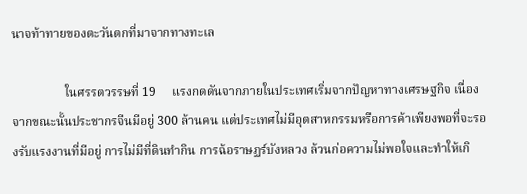นาจท้าทายของตะวันตกที่มาจากทางทะเล

                 ในศรรตวรรษที่ 19     แรงกดดันจากภายในประเทศเริ่มจากปัญหาทางเศรษฐกิจ เนื่องจากขณะนั้นประชากรจีนมีอยู่ 300 ล้านคน แต่ประเทศไม่มีอุตสาหกรรมหรือการค้าเพียงพอที่จะรองรับแรงงานที่มีอยู่ การไม่มีที่ดินทำกิน การฉ้อราษฏร์บังหลวง ล้วนก่อความไม่พอใจและทำให้เกิ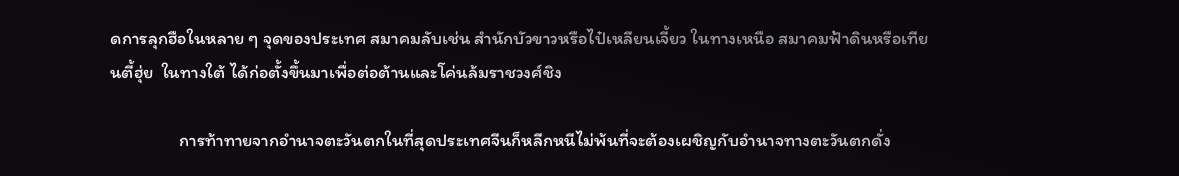ดการลุกฮือในหลาย ๆ จุดของประเทศ สมาคมลับเช่น สำนักบัวขาวหรือไป๋เหลียนเจี้ยว ในทางเหนือ สมาคมฟ้าดินหรือเทียนตี้ฮุ่ย  ในทางใต้ ได้ก่อตั้งขึ้นมาเพื่อต่อต้านและโค่นล้มราชวงศ์ชิง

                 การท้าทายจากอำนาจตะวันตกในที่สุดประเทศจีนก็หลีกหนีไม่พ้นที่จะต้องเผชิญกับอำนาจทางตะวันตกดั่ง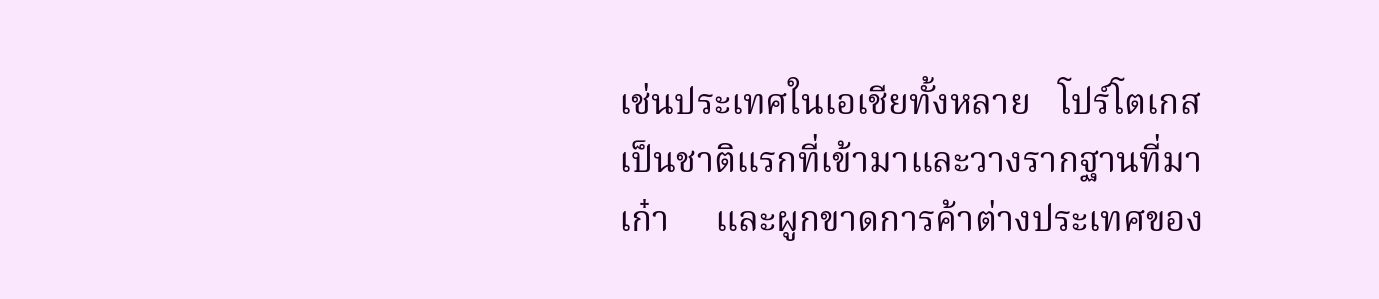เช่นประเทศในเอเชียทั้งหลาย   โปร์โตเกสเป็นชาติแรกที่เข้ามาและวางรากฐานที่มาเก๋า     และผูกขาดการค้าต่างประเทศของ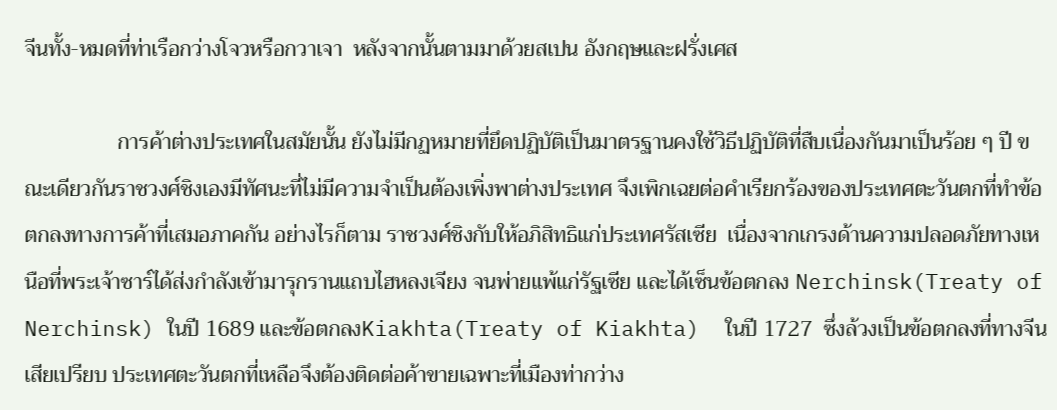จีนทั้ง-หมดที่ท่าเรือกว่างโจวหรือกวาเจา  หลังจากนั้นตามมาด้วยสเปน อังกฤษและฝรั่งเศส

                 การค้าต่างประเทศในสมัยนั้น ยังไม่มีกฏหมายที่ยึดปฏิบัติเป็นมาตรฐานคงใช้วิธีปฏิบัติที่สืบเนื่องกันมาเป็นร้อย ๆ ปี ขณะเดียวกันราชวงศ์ชิงเองมีทัศนะที่ไม่มีความจำเป็นต้องเพิ่งพาต่างประเทศ จึงเพิกเฉยต่อคำเรียกร้องของประเทศตะวันตกที่ทำข้อตกลงทางการค้าที่เสมอภาคกัน อย่างไรก็ตาม ราชวงศ์ชิงกับให้อภิสิทธิแก่ประเทศรัสเซีย  เนื่องจากเกรงด้านความปลอดภัยทางเหนือที่พระเจ้าซาร์ได้ส่งกำลังเข้ามารุกรานแถบไฮหลงเจียง จนพ่ายแพ้แก่รัฐเซีย และได้เซ็นข้อตกลง Nerchinsk(Treaty of Nerchinsk) ในปี 1689 และข้อตกลงKiakhta(Treaty of Kiakhta)  ในปี 1727  ซึ่งล้วงเป็นข้อตกลงที่ทางจีนเสียเปรียบ ประเทศตะวันตกที่เหลือจึงต้องติดต่อค้าขายเฉพาะที่เมืองท่ากว่าง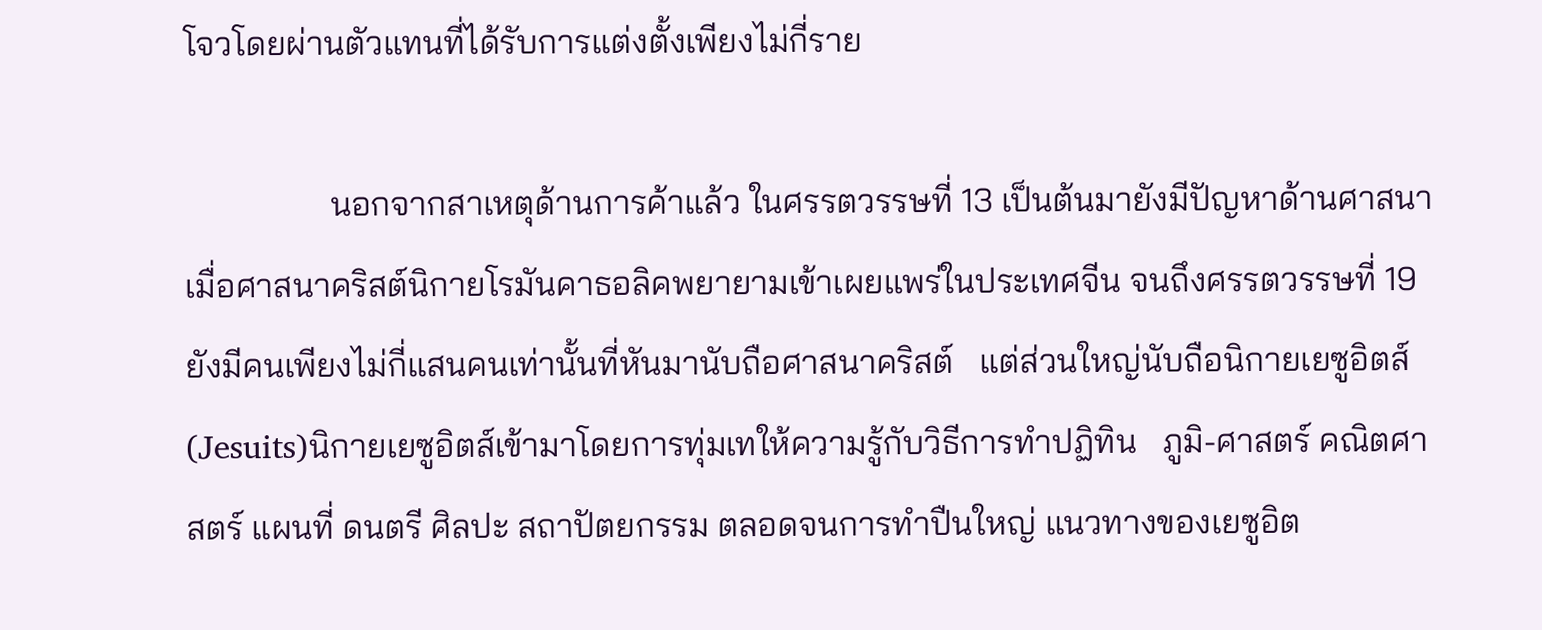โจวโดยผ่านตัวแทนที่ได้รับการแต่งตั้งเพียงไม่กี่ราย

                 นอกจากสาเหตุด้านการค้าแล้ว ในศรรตวรรษที่ 13 เป็นต้นมายังมีปัญหาด้านศาสนา  เมื่อศาสนาคริสต์นิกายโรมันคาธอลิคพยายามเข้าเผยแพร่ในประเทศจีน จนถึงศรรตวรรษที่ 19 ยังมีคนเพียงไม่กี่แสนคนเท่านั้นที่หันมานับถือศาสนาคริสต์   แต่ส่วนใหญ่นับถือนิกายเยซูอิตส์ (Jesuits)นิกายเยซูอิตส์เข้ามาโดยการทุ่มเทให้ความรู้กับวิธีการทำปฏิทิน   ภูมิ-ศาสตร์ คณิตศาสตร์ แผนที่ ดนตรี ศิลปะ สถาปัตยกรรม ตลอดจนการทำปืนใหญ่ แนวทางของเยซูอิต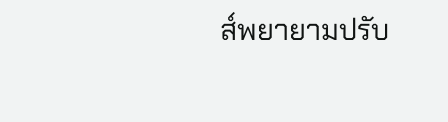ส์พยายามปรับ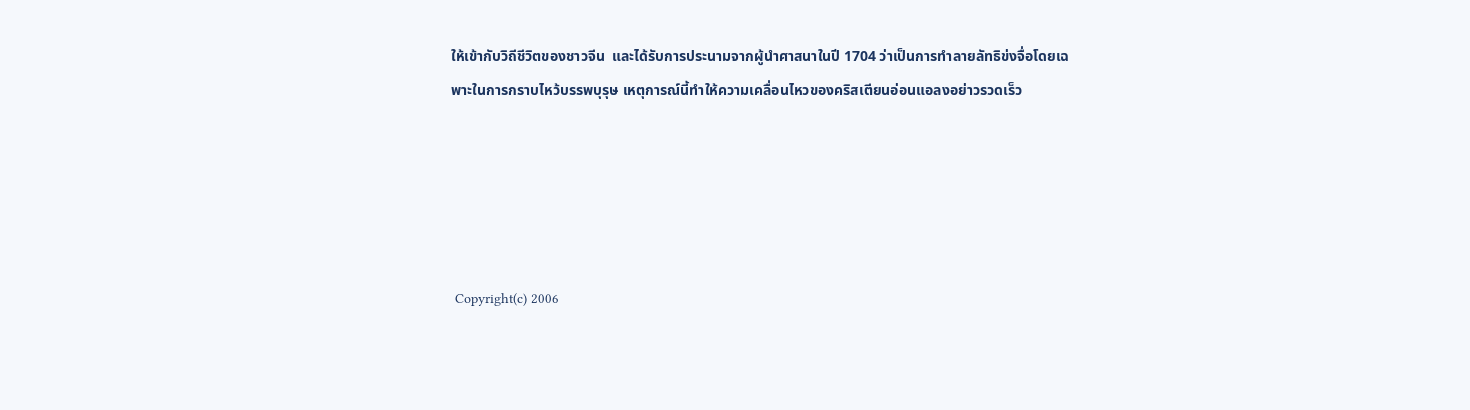ให้เข้ากับวิถีชีวิตของชาวจีน  และได้รับการประนามจากผู้นำศาสนาในปี 1704 ว่าเป็นการทำลายลัทธิข่งจื่อโดยเฉพาะในการกราบไหว้บรรพบุรุษ เหตุการณ์นี้ทำให้ความเคลื่อนไหวของคริสเตียนอ่อนแอลงอย่าวรวดเร็ว





 Copyright(c) 2006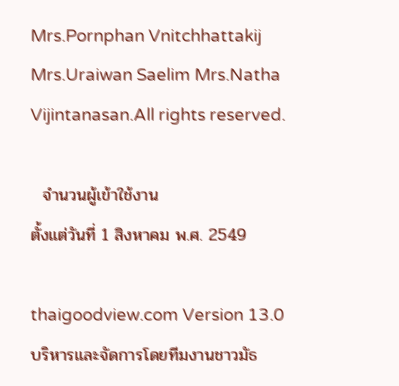Mrs.Pornphan Vnitchhattakij Mrs.Uraiwan Saelim Mrs.Natha Vijintanasan.All rights reserved.

  จำนวนผู้เข้าใช้งาน
ตั้งแต่วันที่ 1 สิงหาคม พ.ศ. 2549

thaigoodview.com Version 13.0
บริหารและจัดการโดยทีมงานชาวมัธ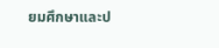ยมศึกษาและป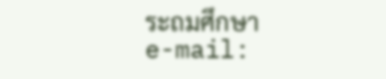ระถมศึกษา
e-mail: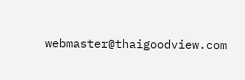webmaster@thaigoodview.com